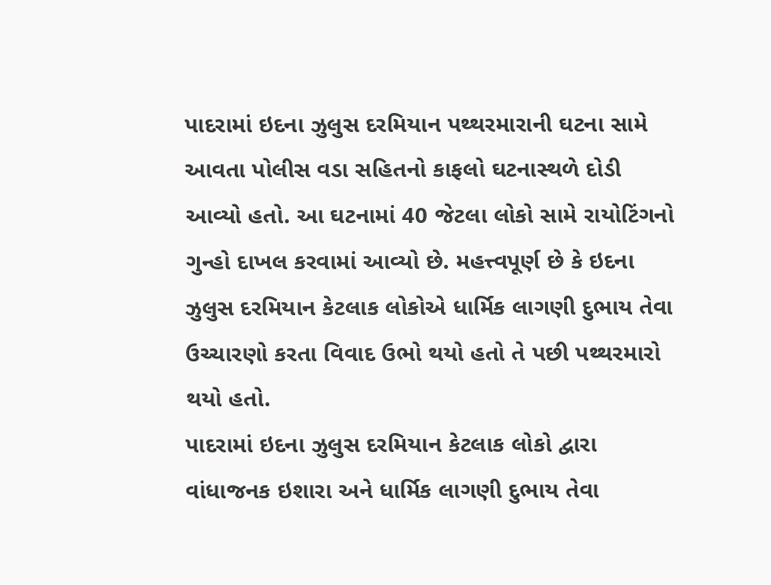પાદરામાં ઇદના ઝુલુસ દરમિયાન પથ્થરમારાની ઘટના સામે આવતા પોલીસ વડા સહિતનો કાફલો ઘટનાસ્થળે દોડી આવ્યો હતો. આ ઘટનામાં 40 જેટલા લોકો સામે રાયોટિંગનો ગુન્હો દાખલ કરવામાં આવ્યો છે. મહત્ત્વપૂર્ણ છે કે ઇદના ઝુલુસ દરમિયાન કેટલાક લોકોએ ધાર્મિક લાગણી દુભાય તેવા ઉચ્ચારણો કરતા વિવાદ ઉભો થયો હતો તે પછી પથ્થરમારો થયો હતો.
પાદરામાં ઇદના ઝુલુસ દરમિયાન કેટલાક લોકો દ્વારા વાંધાજનક ઇશારા અને ધાર્મિક લાગણી દુભાય તેવા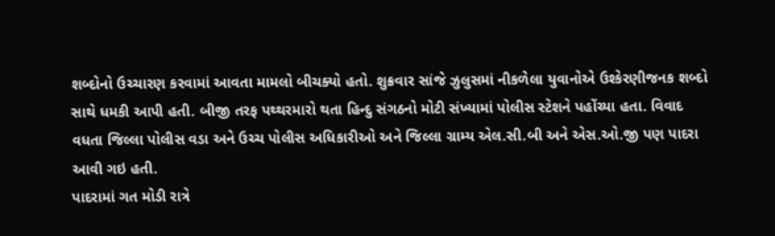શબ્દોનો ઉચ્ચારણ કરવામાં આવતા મામલો બીચક્યો હતો. શુક્રવાર સાંજે ઝુલુસમાં નીકળેલા યુવાનોએ ઉશ્કેરણીજનક શબ્દો સાથે ધમકી આપી હતી. બીજી તરફ પથ્થરમારો થતા હિન્દુ સંગઠનો મોટી સંખ્યામાં પોલીસ સ્ટેશને પહોંચ્યા હતા. વિવાદ વધતા જિલ્લા પોલીસ વડા અને ઉચ્ચ પોલીસ અધિકારીઓ અને જિલ્લા ગ્રામ્ય એલ.સી.બી અને એસ.ઓ.જી પણ પાદરા આવી ગઇ હતી.
પાદરામાં ગત મોડી રાત્રે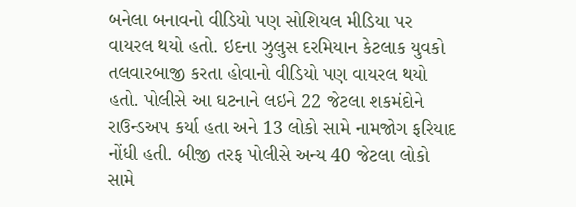બનેલા બનાવનો વીડિયો પણ સોશિયલ મીડિયા પર વાયરલ થયો હતો. ઇદના ઝુલુસ દરમિયાન કેટલાક યુવકો તલવારબાજી કરતા હોવાનો વીડિયો પણ વાયરલ થયો હતો. પોલીસે આ ઘટનાને લઇને 22 જેટલા શકમંદોને રાઉન્ડઅપ કર્યા હતા અને 13 લોકો સામે નામજોગ ફરિયાદ નોંધી હતી. બીજી તરફ પોલીસે અન્ય 40 જેટલા લોકો સામે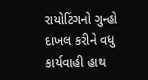રાયોટિંગનો ગુન્હો દાખલ કરીને વધુ કાર્યવાહી હાથ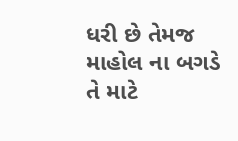ધરી છે તેમજ માહોલ ના બગડે તે માટે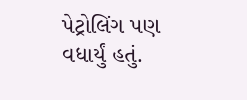પેટ્રોલિંગ પણ વધાર્યું હતું.